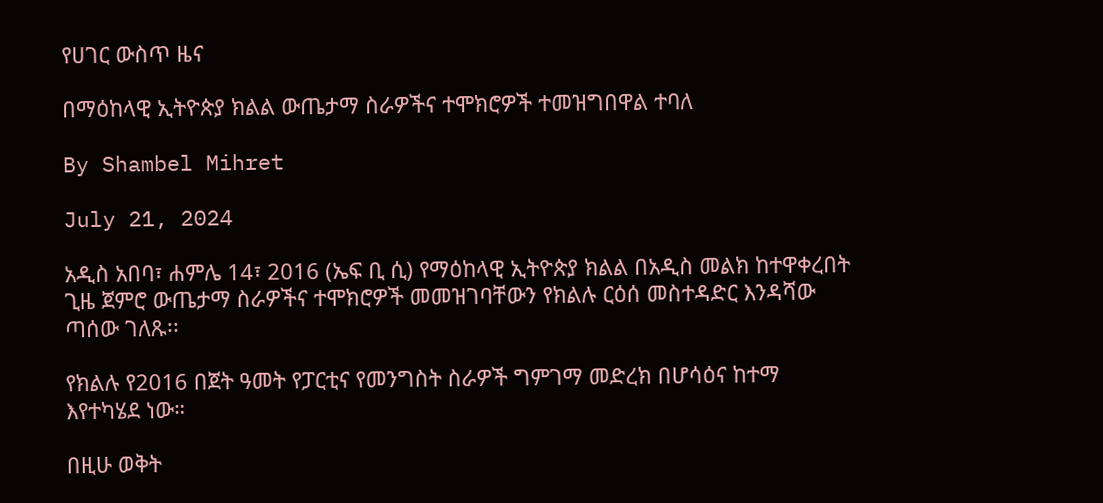የሀገር ውስጥ ዜና

በማዕከላዊ ኢትዮጵያ ክልል ውጤታማ ስራዎችና ተሞክሮዎች ተመዝግበዋል ተባለ

By Shambel Mihret

July 21, 2024

አዲስ አበባ፣ ሐምሌ 14፣ 2016 (ኤፍ ቢ ሲ) የማዕከላዊ ኢትዮጵያ ክልል በአዲስ መልክ ከተዋቀረበት ጊዜ ጀምሮ ውጤታማ ስራዎችና ተሞክሮዎች መመዝገባቸውን የክልሉ ርዕሰ መስተዳድር እንዳሻው ጣሰው ገለጹ፡፡

የክልሉ የ2016 በጀት ዓመት የፓርቲና የመንግስት ስራዎች ግምገማ መድረክ በሆሳዕና ከተማ እየተካሄደ ነው።

በዚሁ ወቅት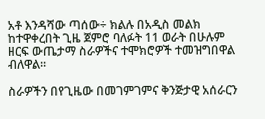አቶ እንዳሻው ጣሰው÷ ክልሉ በአዲስ መልክ ከተዋቀረበት ጊዜ ጀምሮ ባለፉት 11 ወራት በሁሉም ዘርፍ ውጤታማ ስራዎችና ተሞክሮዎች ተመዝግበዋል ብለዋል፡፡

ስራዎችን በየጊዜው በመገምገምና ቅንጅታዊ አሰራርን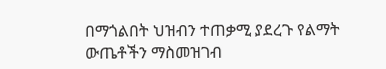በማጎልበት ህዝብን ተጠቃሚ ያደረጉ የልማት ውጤቶችን ማስመዝገብ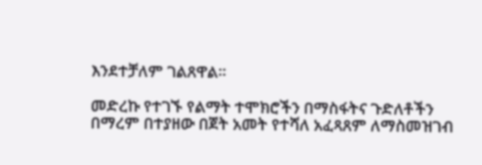እንደተቻለም ገልጸዋል፡፡

መድረኩ የተገኙ የልማት ተሞክሮችን በማስፋትና ጉድለቶችን በማረም በተያዘው በጀት አመት የተሻለ አፈጻጸም ለማስመዝገብ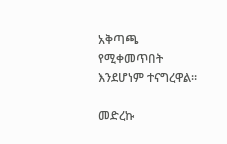አቅጣጫ የሚቀመጥበት እንደሆነም ተናግረዋል።

መድረኩ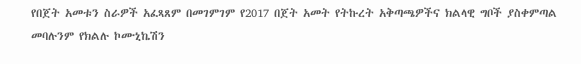የበጀት አመቱን ስራዎች አፈጻጸም በመገምገም የ2017 በጀት አመት የትኩረት አቅጣጫዎችና ክልላዊ ግቦች ያስቀምጣል መባሉንም የክልሉ ኮሙኒኬሽን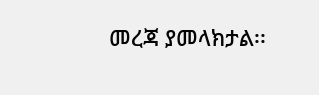መረጃ ያመላክታል፡፡